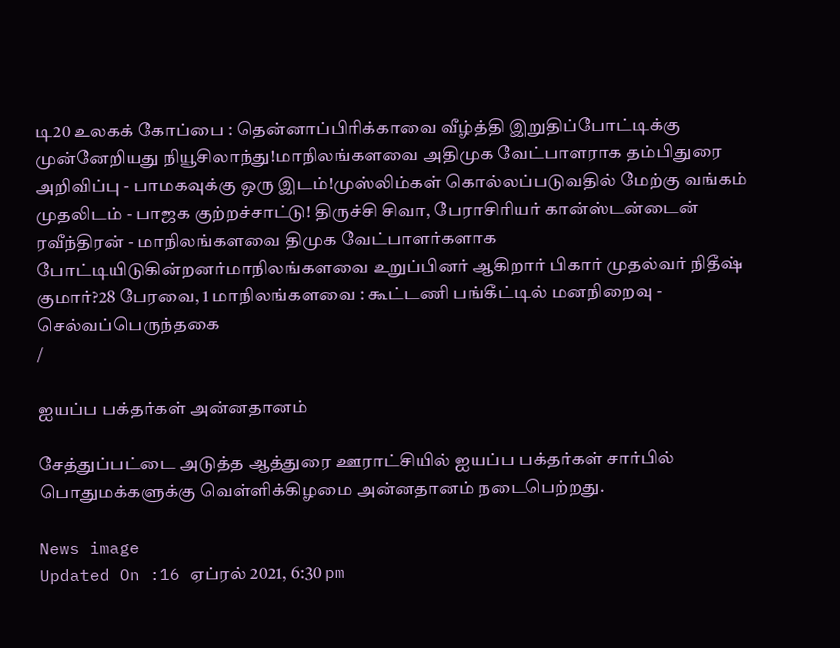டி20 உலகக் கோப்பை : தென்னாப்பிரிக்காவை வீழ்த்தி இறுதிப்போட்டிக்கு முன்னேறியது நியூசிலாந்து!மாநிலங்களவை அதிமுக வேட்பாளராக தம்பிதுரை அறிவிப்பு - பாமகவுக்கு ஒரு இடம்!முஸ்லிம்கள் கொல்லப்படுவதில் மேற்கு வங்கம் முதலிடம் - பாஜக குற்றச்சாட்டு! திருச்சி சிவா, பேராசிரியர் கான்ஸ்டன்டைன் ரவீந்திரன் - மாநிலங்களவை திமுக வேட்பாளர்களாக போட்டியிடுகின்றனர்மாநிலங்களவை உறுப்பினர் ஆகிறார் பிகார் முதல்வர் நிதீஷ் குமார்?28 பேரவை, 1 மாநிலங்களவை : கூட்டணி பங்கீட்டில் மனநிறைவு - செல்வப்பெருந்தகை
/

ஐயப்ப பக்தர்கள் அன்னதானம்

சேத்துப்பட்டை அடுத்த ஆத்துரை ஊராட்சியில் ஐயப்ப பக்தர்கள் சார்பில் பொதுமக்களுக்கு வெள்ளிக்கிழமை அன்னதானம் நடைபெற்றது.

News image
Updated On :16 ஏப்ரல் 2021, 6:30 pm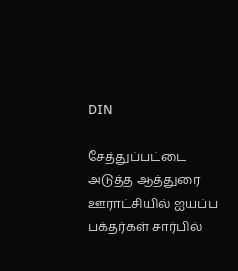DIN

சேத்துப்பட்டை அடுத்த ஆத்துரை ஊராட்சியில் ஐயப்ப பக்தர்கள் சார்பில்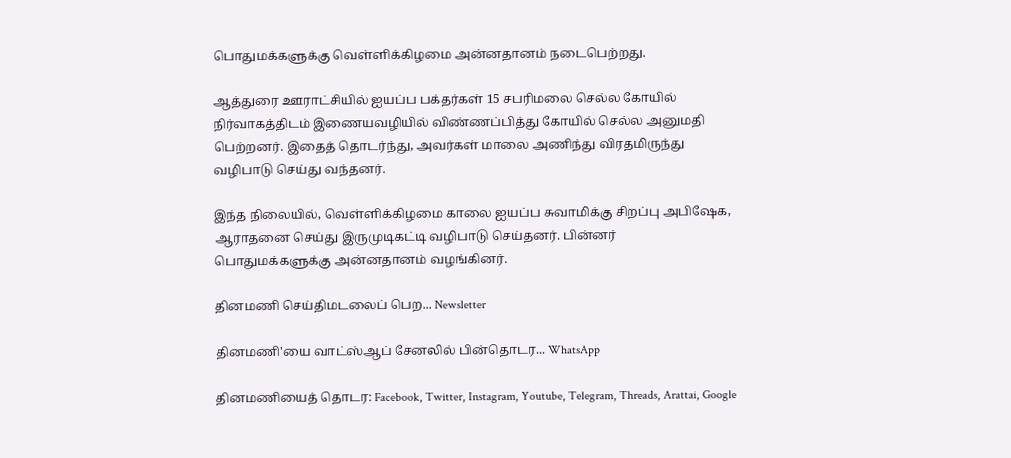பொதுமக்களுக்கு வெள்ளிக்கிழமை அன்னதானம் நடைபெற்றது.

ஆத்துரை ஊராட்சியில் ஐயப்ப பக்தர்கள் 15 சபரிமலை செல்ல கோயில் நிர்வாகத்திடம் இணையவழியில் விண்ணப்பித்து கோயில் செல்ல அனுமதி பெற்றனர். இதைத் தொடர்ந்து, அவர்கள் மாலை அணிந்து விரதமிருந்து வழிபாடு செய்து வந்தனர்.

இந்த நிலையில், வெள்ளிக்கிழமை காலை ஐயப்ப சுவாமிக்கு சிறப்பு அபிஷேக, ஆராதனை செய்து இருமுடிகட்டி வழிபாடு செய்தனர். பின்னர் பொதுமக்களுக்கு அன்னதானம் வழங்கினர்.

தினமணி செய்திமடலைப் பெற... Newsletter

தினமணி'யை வாட்ஸ்ஆப் சேனலில் பின்தொடர... WhatsApp

தினமணியைத் தொடர: Facebook, Twitter, Instagram, Youtube, Telegram, Threads, Arattai, Google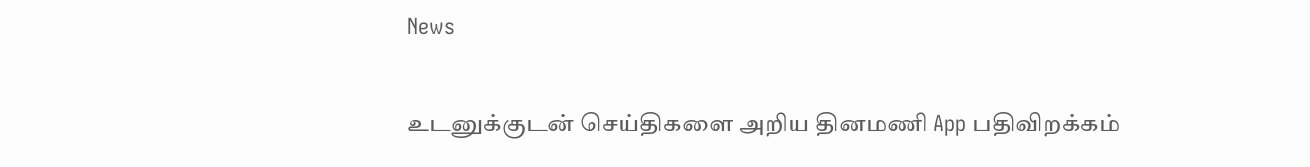News

உடனுக்குடன் செய்திகளை அறிய தினமணி App பதிவிறக்கம்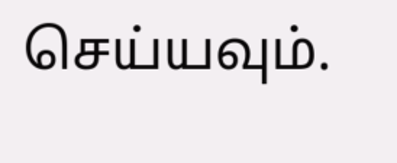செய்யவும்.